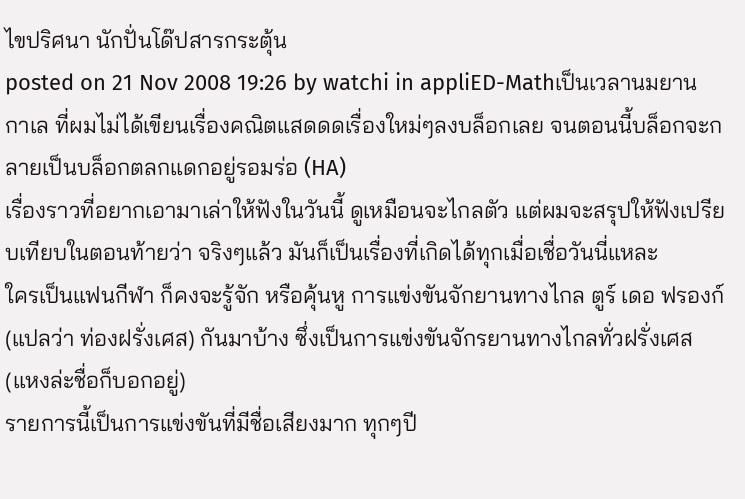ไขปริศนา นักปั่นโด๊ปสารกระตุ้น
posted on 21 Nov 2008 19:26 by watchi in appliED-Mathเป็นเวลานมยานกาเล ที่ผมไม่ได้เขียนเรื่องคณิตแสดดดเรื่องใหม่ๆลงบล็อกเลย จนตอนนี้บล็อกจะกลายเป็นบล็อกตลกแดกอยู่รอมร่อ (HA)
เรื่องราวที่อยากเอามาเล่าให้ฟังในวันนี้ ดูเหมือนจะไกลตัว แต่ผมจะสรุปให้ฟังเปรียบเทียบในตอนท้ายว่า จริงๆแล้ว มันก็เป็นเรื่องที่เกิดได้ทุกเมื่อเชื่อวันนี่แหละ
ใครเป็นแฟนกีฬา ก็คงจะรู้จัก หรือคุ้นหู การแข่งขันจักยานทางไกล ตูร์ เดอ ฟรองก์ (แปลว่า ท่องฝรั่งเศส) กันมาบ้าง ซึ่งเป็นการแข่งขันจักรยานทางไกลทั่วฝรั่งเศส (แหงล่ะชื่อก็บอกอยู่)
รายการนี้เป็นการแข่งขันที่มีชื่อเสียงมาก ทุกๆปี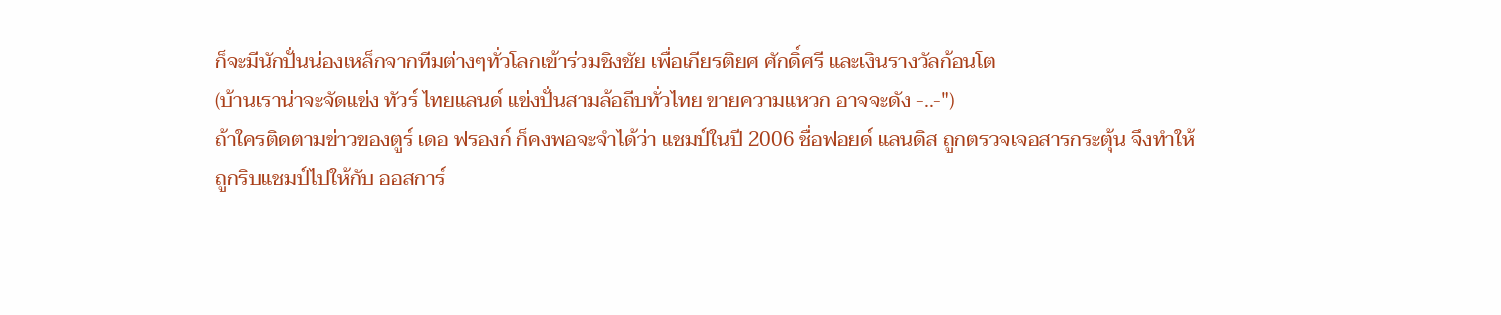ก็จะมีนักปั่นน่องเหล็กจากทีมต่างๆทั่วโลกเข้าร่วมชิงชัย เพื่อเกียรติยศ ศักดิ์ศรี และเงินรางวัลก้อนโต
(บ้านเราน่าจะจัดแข่ง ทัวร์ ไทยแลนด์ แข่งปั่นสามล้อถีบทั่วไทย ขายความแหวก อาจจะดัง -..-")
ถ้าใครติดตามข่าวของตูร์ เดอ ฟรองก์ ก็คงพอจะจำได้ว่า แชมป์ในปี 2006 ชื่อฟอยด์ แลนดิส ถูกตรวจเจอสารกระตุ้น จึงทำให้ถูกริบแชมป์ไปให้กับ ออสการ์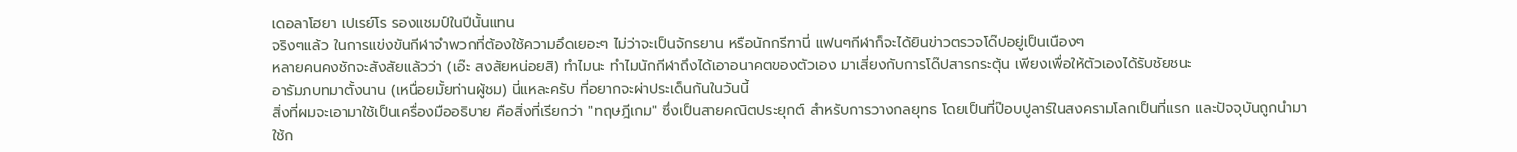เดอลาโฮยา เปเรย์โร รองแชมป์ในปีนั้นแทน
จริงๆแล้ว ในการแข่งขันกีฬาจำพวกที่ต้องใช้ความอึดเยอะๆ ไม่ว่าจะเป็นจักรยาน หรือนักกรีฑานี่ แฟนๆกีฬาก็จะได้ยินข่าวตรวจโด๊ปอยู่เป็นเนืองๆ
หลายคนคงชักจะสังสัยแล้วว่า (เอ๊ะ สงสัยหน่อยสิ) ทำไมนะ ทำไมนักกีฬาถึงได้เอาอนาคตของตัวเอง มาเสี่ยงกับการโด๊ปสารกระตุ้น เพียงเพื่อให้ตัวเองได้รับชัยชนะ
อารัมภบทมาตั้งนาน (เหนื่อยมั้ยท่านผู้ชม) นี่แหละครับ ที่อยากจะผ่าประเด็นกันในวันนี้
สิ่งที่ผมจะเอามาใช้เป็นเครื่องมืออธิบาย คือสิ่งที่เรียกว่า "ทฤษฎีเกม" ซึ่งเป็นสายคณิตประยุกต์ สำหรับการวางกลยุทธ โดยเป็นที่ป๊อบปูลาร์ในสงครามโลกเป็นที่แรก และปัจจุบันถูกนำมาใช้ก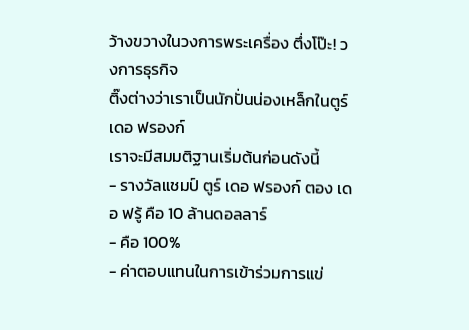ว้างขวางในวงการพระเครื่อง ตึ่งโป๊ะ! วงการธุรกิจ
ติ๊งต่างว่าเราเป็นนักปั่นน่องเหล็กในตูร์ เดอ ฟรองก์
เราจะมีสมมติฐานเริ่มต้นก่อนดังนี้
- รางวัลแชมป์ ตูร์ เดอ ฟรองก์ ตอง เดอ ฟรู้ คือ 10 ล้านดอลลาร์
- คือ 100%
- ค่าตอบแทนในการเข้าร่วมการแข่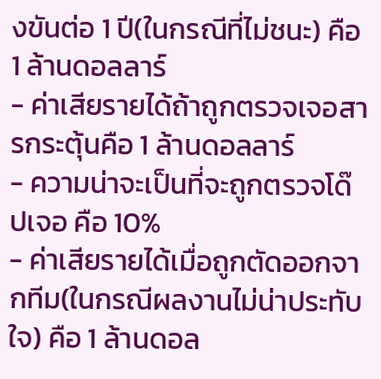งขันต่อ 1 ปี(ในกรณีที่ไม่ชนะ) คือ 1 ล้านดอลลาร์
- ค่าเสียรายได้ถ้าถูกตรวจเจอสารกระตุ้นคือ 1 ล้านดอลลาร์
- ความน่าจะเป็นที่จะถูกตรวจโด๊ปเจอ คือ 10%
- ค่าเสียรายได้เมื่อถูกตัดออกจากทีม(ในกรณีผลงานไม่น่าประทับใจ) คือ 1 ล้านดอล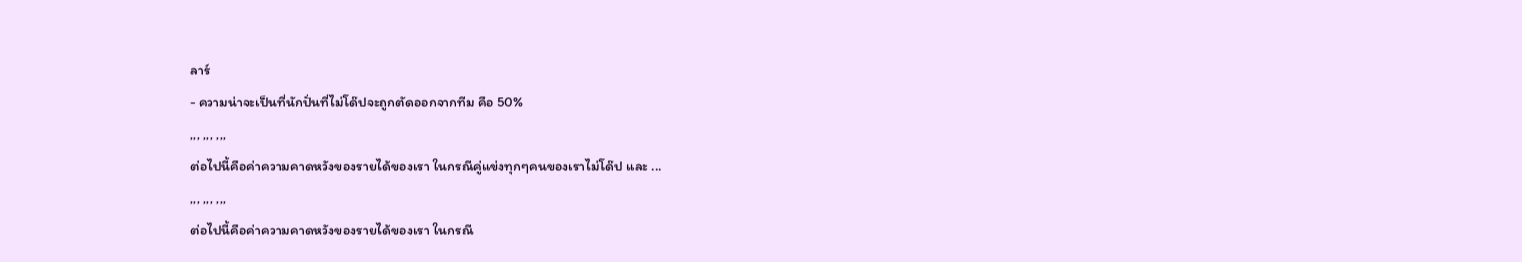ลาร์
- ความน่าจะเป็นที่นักปั่นที่ไม่โด๊ปจะถูกตัดออกจากทีม คือ 50%
,,, ,,, ,,,
ต่อไปนี้คือค่าความคาดหวังของรายได้ของเรา ในกรณีคู่แข่งทุกๆคนของเราไม่โด๊ป และ ...
,,, ,,, ,,,
ต่อไปนี้คือค่าความคาดหวังของรายได้ของเรา ในกรณี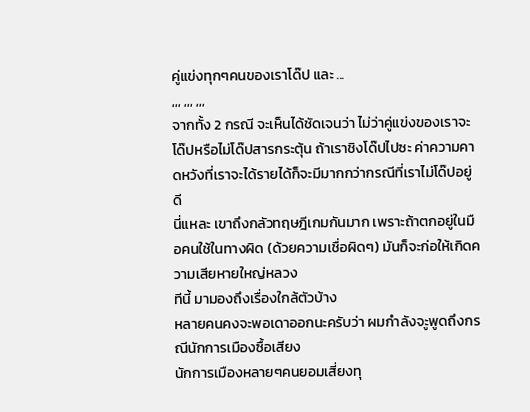คู่แข่งทุกๆคนของเราโด๊ป และ ...
,,, ,,, ,,,
จากทั้ง 2 กรณี จะเห็นได้ชัดเจนว่า ไม่ว่าคู่แข่งของเราจะโด๊ปหรือไม่โด๊ปสารกระตุ้น ถ้าเราชิงโด๊ปไปซะ ค่าความคาดหวังที่เราจะได้รายได้ก็จะมีมากกว่ากรณีที่เราไม่โด๊ปอยู่ดี
นี่แหละ เขาถึงกลัวทฤษฎีเกมกันมาก เพราะถ้าตกอยู่ในมือคนใช้ในทางผิด (ด้วยความเชื่อผิดๆ) มันก็จะก่อให้เกิดความเสียหายใหญ่หลวง
ทีนี้ มามองถึงเรื่องใกล้ตัวบ้าง
หลายคนคงจะพอเดาออกนะครับว่า ผมกำลังจะูพูดถึงกรณีนักการเมืองซื้อเสียง
นักการเมืองหลายๆคนยอมเสี่ยงทุ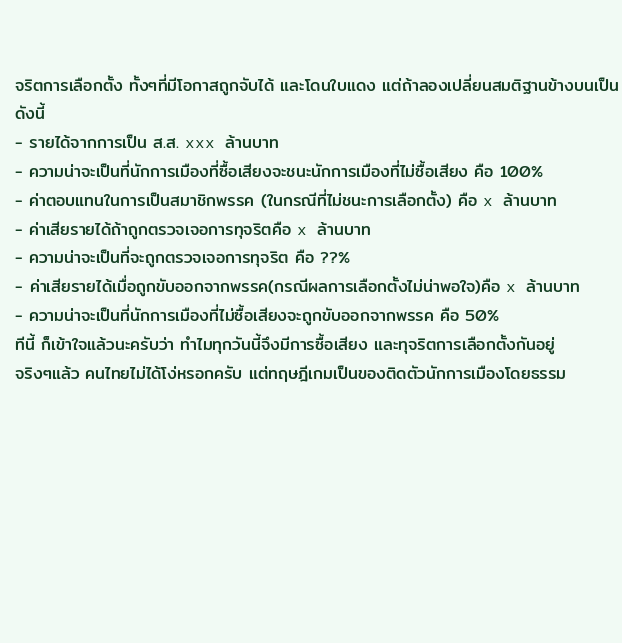จริตการเลือกตั้ง ทั้งๆที่มีโอกาสถูกจับได้ และโดนใบแดง แต่ถ้าลองเปลี่ยนสมติฐานข้างบนเป็นดังนี้
- รายได้จากการเป็น ส.ส. xxx ล้านบาท
- ความน่าจะเป็นที่นักการเมืองที่ซื้อเสียงจะชนะนักการเมืองที่ไม่ซื้อเสียง คือ 100%
- ค่าตอบแทนในการเป็นสมาชิกพรรค (ในกรณีที่ไม่ชนะการเลือกตั้ง) คือ x ล้านบาท
- ค่าเสียรายได้ถ้าถูกตรวจเจอการทุจริตคือ x ล้านบาท
- ความน่าจะเป็นที่จะถูกตรวจเจอการทุจริต คือ ??%
- ค่าเสียรายได้เมื่อถูกขับออกจากพรรค(กรณีผลการเลือกตั้งไม่น่าพอใจ)คือ x ล้านบาท
- ความน่าจะเป็นที่นักการเมืองที่ไม่ซื้อเสียงจะถูกขับออกจากพรรค คือ 50%
ทีนี้ ก็เข้าใจแล้วนะครับว่า ทำไมทุกวันนี้จึงมีการซื้อเสียง และทุจริตการเลือกตั้งกันอยู่
จริงๆแล้ว คนไทยไม่ได้โง่หรอกครับ แต่ทฤษฎีเกมเป็นของติดตัวนักการเมืองโดยธรรม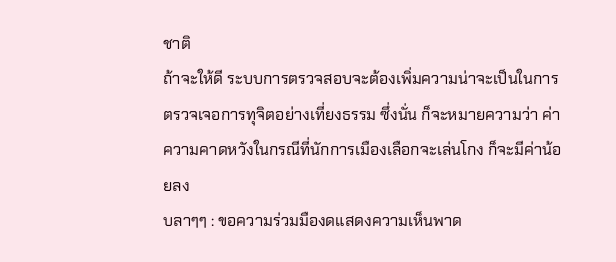ชาติ
ถ้าจะให้ดี ระบบการตรวจสอบจะต้องเพิ่มความน่าจะเป็นในการตรวจเจอการทุจิตอย่างเที่ยงธรรม ซึ่งนั่น ก็จะหมายความว่า ค่าความคาดหวังในกรณีที่นักการเมืองเลือกจะเล่นโกง ก็จะมีค่าน้อยลง
บลาๆๆ : ขอความร่วมมืองดแสดงความเห็นพาด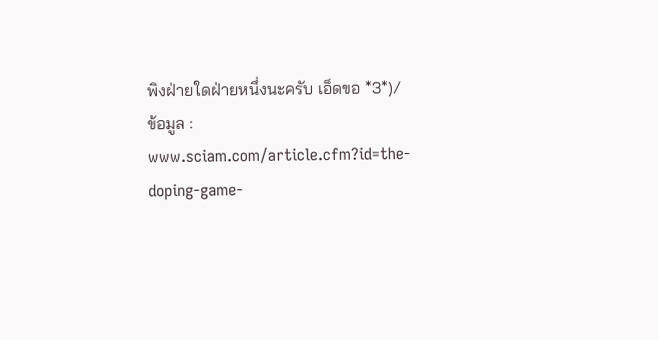พิงฝ่ายใดฝ่ายหนึ่งนะครับ เอ็ดขอ *3*)/
ข้อมูล : www.sciam.com/article.cfm?id=the-doping-game-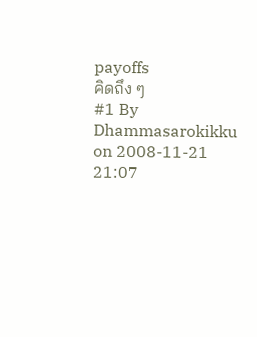payoffs
คิดถึง ๆ
#1 By Dhammasarokikku on 2008-11-21 21:07